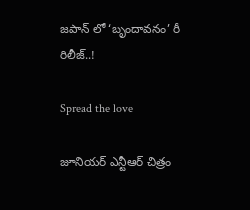జపాన్ లో ‘బృందావనం’ రీ రిలీజ్..!

Spread the love

జూనియర్ ఎన్టీఆర్ చిత్రం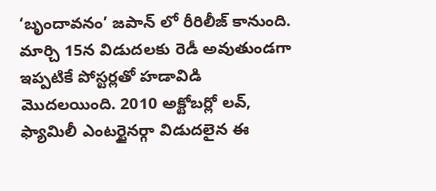‘బృందావనం’ జపాన్ లో రీరిలీజ్ కానుంది. మార్చి 15న విడుదలకు రెడీ అవుతుండగా ఇప్పటికే పోస్టర్లతో హడావిడి మొదలయింది. 2010 అక్టోబర్లో లవ్, ఫ్యామిలీ ఎంటర్టైనర్గా విడుదలైన ఈ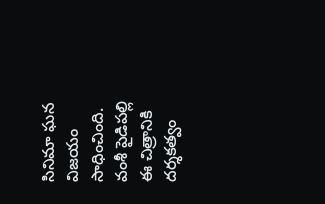సినిమా ఘన విజయం సాధించింది. వంశీ పైడిపల్లి ఈ చిత్రానికి దర్శకత్వం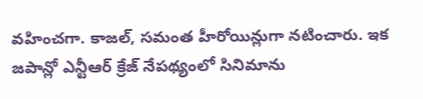వహించగా. కాజల్, సమంత హీరోయిన్లుగా నటించారు. ఇక జపాన్లో ఎన్టీఆర్ క్రేజ్ నేపథ్యంలో సినిమాను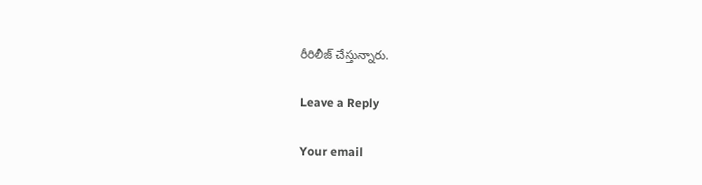రీరిలీజ్ చేస్తున్నారు.

Leave a Reply

Your email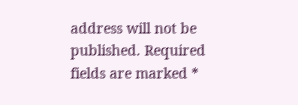address will not be published. Required fields are marked *